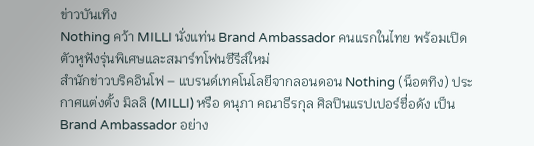ข่าวบันเทิง
Nothing คว้า MILLI นั่งแท่น Brand Ambassador คนแรกในไทย พร้อมเปิดตัวหูฟังรุ่นพิเศษและสมาร์ทโฟนซีรีส์ใหม่
สำนักข่าวบริคอินโฟ – แบรนด์เทคโนโลยีจากลอนดอน Nothing (น็อตทิง) ประกาศแต่งตั้ง มิลลิ (MILLI) หรือ ดนุภา คณาธีรกุล ศิลปินแรปเปอร์ชื่อดัง เป็น Brand Ambassador อย่าง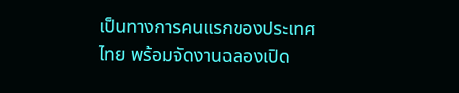เป็นทางการคนแรกของประเทศไทย พร้อมจัดงานฉลองเปิด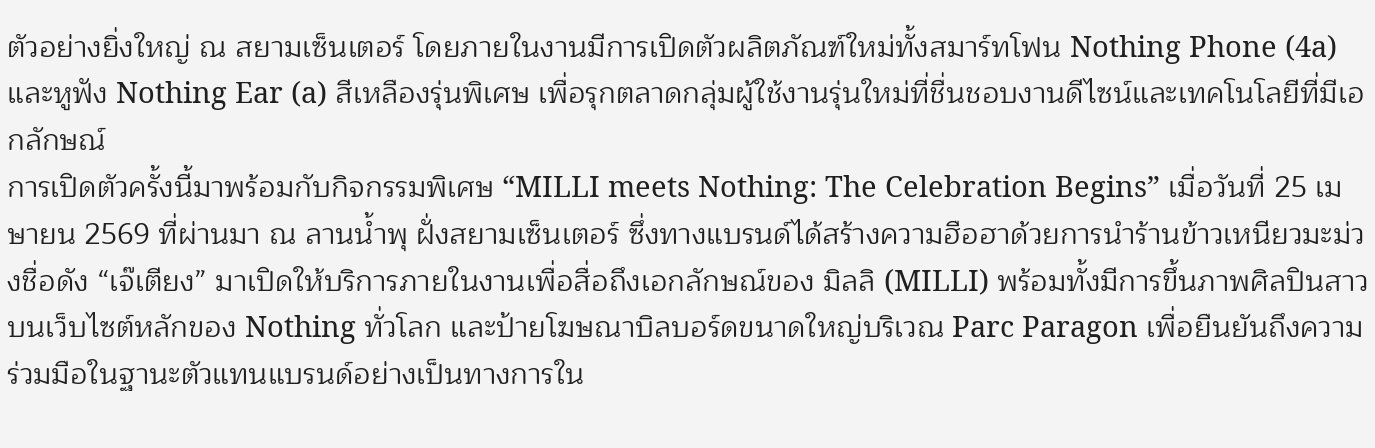ตัวอย่างยิ่งใหญ่ ณ สยามเซ็นเตอร์ โดยภายในงานมีการเปิดตัวผลิตภัณฑ์ใหม่ทั้งสมาร์ทโฟน Nothing Phone (4a) และหูฟัง Nothing Ear (a) สีเหลืองรุ่นพิเศษ เพื่อรุกตลาดกลุ่มผู้ใช้งานรุ่นใหม่ที่ชื่นชอบงานดีไซน์และเทคโนโลยีที่มีเอกลักษณ์
การเปิดตัวครั้งนี้มาพร้อมกับกิจกรรมพิเศษ “MILLI meets Nothing: The Celebration Begins” เมื่อวันที่ 25 เมษายน 2569 ที่ผ่านมา ณ ลานน้ำพุ ฝั่งสยามเซ็นเตอร์ ซึ่งทางแบรนด์ได้สร้างความฮือฮาด้วยการนำร้านข้าวเหนียวมะม่วงชื่อดัง “เจ๊เตียง” มาเปิดให้บริการภายในงานเพื่อสื่อถึงเอกลักษณ์ของ มิลลิ (MILLI) พร้อมทั้งมีการขึ้นภาพศิลปินสาวบนเว็บไซต์หลักของ Nothing ทั่วโลก และป้ายโฆษณาบิลบอร์ดขนาดใหญ่บริเวณ Parc Paragon เพื่อยืนยันถึงความร่วมมือในฐานะตัวแทนแบรนด์อย่างเป็นทางการใน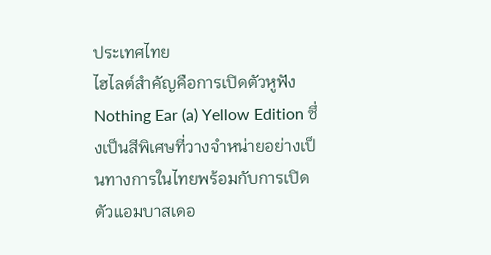ประเทศไทย
ไฮไลต์สำคัญคือการเปิดตัวหูฟัง Nothing Ear (a) Yellow Edition ซึ่งเป็นสีพิเศษที่วางจำหน่ายอย่างเป็นทางการในไทยพร้อมกับการเปิดตัวแอมบาสเดอ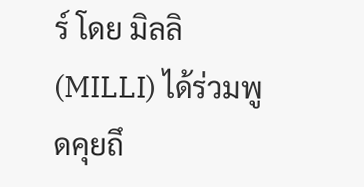ร์ โดย มิลลิ (MILLI) ได้ร่วมพูดคุยถึ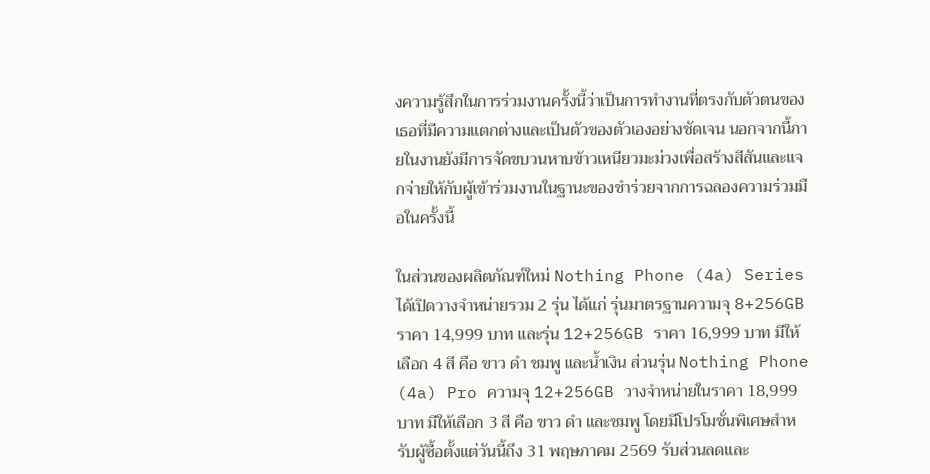งความรู้สึกในการร่วมงานครั้งนี้ว่าเป็นการทำงานที่ตรงกับตัวตนของเธอที่มีความแตกต่างและเป็นตัวของตัวเองอย่างชัดเจน นอกจากนี้ภายในงานยังมีการจัดขบวนหาบข้าวเหนียวมะม่วงเพื่อสร้างสีสันและแจกจ่ายให้กับผู้เข้าร่วมงานในฐานะของชำร่วยจากการฉลองความร่วมมือในครั้งนี้

ในส่วนของผลิตภัณฑ์ใหม่ Nothing Phone (4a) Series ได้เปิดวางจำหน่ายรวม 2 รุ่น ได้แก่ รุ่นมาตรฐานความจุ 8+256GB ราคา 14,999 บาท และรุ่น 12+256GB ราคา 16,999 บาท มีให้เลือก 4 สี คือ ขาว ดำ ชมพู และน้ำเงิน ส่วนรุ่น Nothing Phone (4a) Pro ความจุ 12+256GB วางจำหน่ายในราคา 18,999 บาท มีให้เลือก 3 สี คือ ขาว ดำ และชมพู โดยมีโปรโมชั่นพิเศษสำหรับผู้ซื้อตั้งแต่วันนี้ถึง 31 พฤษภาคม 2569 รับส่วนลดและ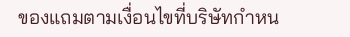ของแถมตามเงื่อนไขที่บริษัทกำหน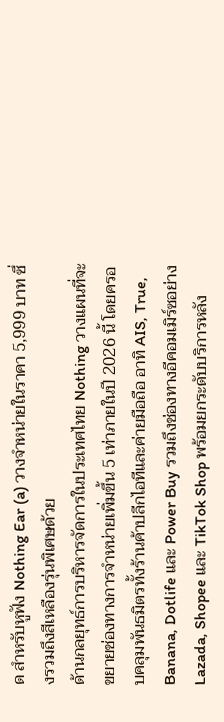ด สำหรับหูฟัง Nothing Ear (a) วางจำหน่ายในราคา 5,999 บาท ซึ่งรวมถึงสีเหลืองรุ่นพิเศษด้วย
ด้านกลยุทธ์การบริหารจัดการในประเทศไทย Nothing วางแผนที่จะขยายช่องทางการจำหน่ายเพิ่มขึ้น 5 เท่าภายในปี 2026 นี้ โดยครอบคลุมพันธมิตรทั้งร้านค้าปลีกไอทีและค่ายมือถือ อาทิ AIS, True, Banana, Dotlife และ Power Buy รวมถึงช่องทางอีคอมเมิร์ซอย่าง Lazada, Shopee และ TikTok Shop พร้อมยกระดับบริการหลัง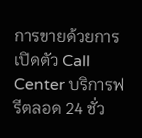การขายด้วยการเปิดตัว Call Center บริการฟรีตลอด 24 ชั่ว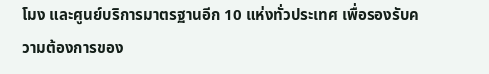โมง และศูนย์บริการมาตรฐานอีก 10 แห่งทั่วประเทศ เพื่อรองรับความต้องการของ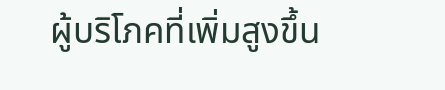ผู้บริโภคที่เพิ่มสูงขึ้น